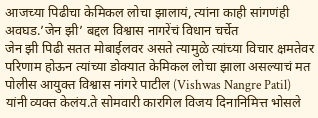आजच्या पिढीचा केमिकल लोचा झालायं, त्यांना काही सांगणंही अवघड.’जेन झी’ बद्दल विश्वास नागरेंचं विधान चर्चेत
जेन झी पिढी सतत मोबाईलवर असते त्यामुळे त्यांच्या विचार क्षमतेवर परिणाम होऊन त्यांच्या डोक्यात केमिकल लोचा झाला असल्याचं मत पोलीस आयुक्त विश्वास नांगरे पाटील (Vishwas Nangre Patil) यांनी व्यक्त केलंय.ते सोमवारी कारगिल विजय दिनानिमित्त भोसले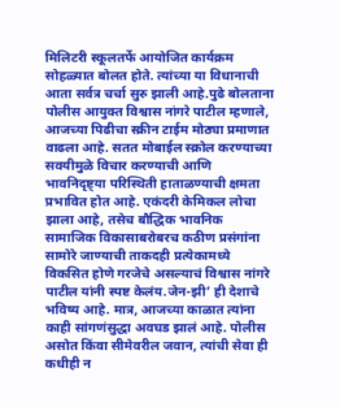मिलिटरी स्कूलतर्फे आयोजित कार्यक्रम सोहळ्यात बोलत होते. त्यांच्या या विधानाची आता सर्वत्र चर्चा सुरु झाली आहे.पुढे बोलताना पोलीस आयुक्त विश्वास नांगरे पाटील म्हणाले, आजच्या पिढीचा स्क्रीन टाईम मोठ्या प्रमाणात वाढला आहे. सतत मोबाईल स्क्रोल करण्याच्या सवयीमुळे विचार करण्याची आणि भावनिदृष्ट्या परिस्थिती हाताळण्याची क्षमता प्रभावित होत आहे. एकंदरी केमिकल लोचा झाला आहे, तसेच बौद्धिक भावनिक सामाजिक विकासाबरोबरच कठीण प्रसंगांना सामोरे जाण्याची ताकदही प्रत्येकामध्ये विकसित होणे गरजेचे असल्याचं विश्वास नांगरे पाटील यांनी स्पष्ट केलंय.जेन-झी’ ही देशाचे भविष्य आहे. मात्र, आजच्या काळात त्यांना काही सांगणंसुद्धा अवघड झालं आहे. पोलीस असोत किंवा सीमेवरील जवान, त्यांची सेवा ही कधीही न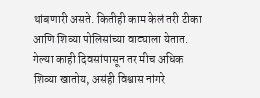थांबणारी असते. कितीही काम केलं तरी टीका आणि शिव्या पोलिसांच्या वाट्याला येतात. गेल्या काही दिवसांपासून तर मीच अधिक शिव्या खातोय, असंही विश्वास नांगरे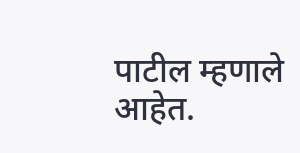पाटील म्हणाले आहेत.